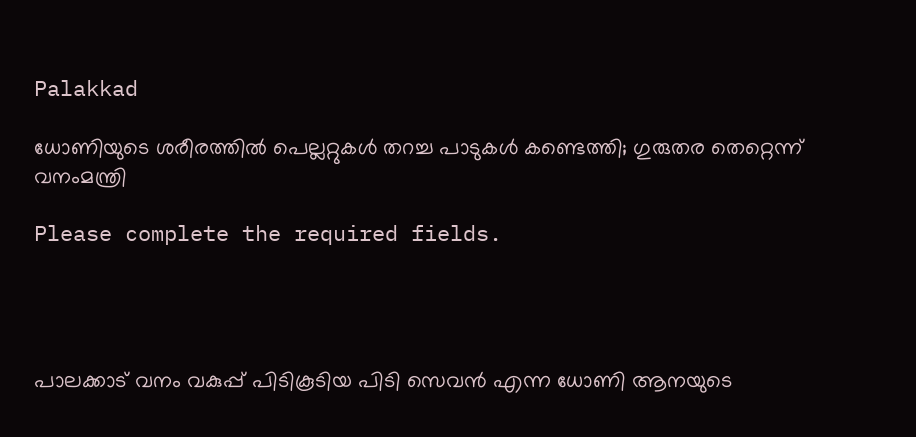Palakkad

ധോണിയുടെ ശരീരത്തില്‍ പെല്ലറ്റുകള്‍ തറച്ച പാടുകള്‍ കണ്ടെത്തി; ഗുരുതര തെറ്റെന്ന് വനംമന്ത്രി

Please complete the required fields.




പാലക്കാട് വനം വകുപ്പ് പിടികൂടിയ പിടി സെവന്‍ എന്ന ധോണി ആനയുടെ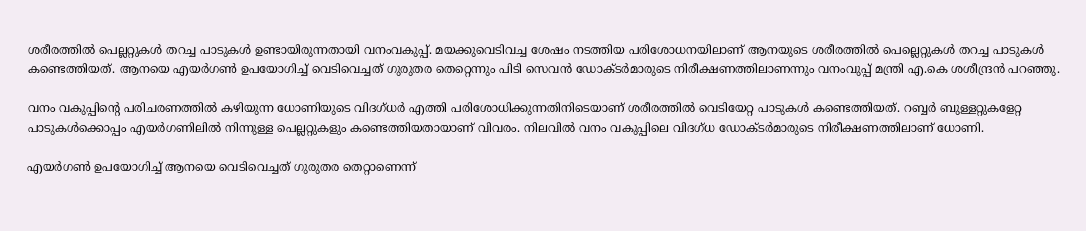ശരീരത്തില്‍ പെല്ലറ്റുകള്‍ തറച്ച പാടുകള്‍ ഉണ്ടായിരുന്നതായി വനംവകുപ്പ്. മയക്കുവെടിവച്ച ശേഷം നടത്തിയ പരിശോധനയിലാണ് ആനയുടെ ശരീരത്തില്‍ പെല്ലെറ്റുകള്‍ തറച്ച പാടുകള്‍ കണ്ടെത്തിയത്. ആനയെ എയര്‍ഗണ്‍ ഉപയോഗിച്ച് വെടിവെച്ചത് ഗുരുതര തെറ്റെന്നും പിടി സെവന്‍ ഡോക്ടര്‍മാരുടെ നിരീക്ഷണത്തിലാണന്നും വനംവുപ്പ് മന്ത്രി എ.കെ ശശീന്ദ്രന്‍ പറഞ്ഞു.

വനം വകുപ്പിന്റെ പരിചരണത്തില്‍ കഴിയുന്ന ധോണിയുടെ വിദഗ്ധര്‍ എത്തി പരിശോധിക്കുന്നതിനിടെയാണ് ശരീരത്തില്‍ വെടിയേറ്റ പാടുകള്‍ കണ്ടെത്തിയത്. റബ്ബര്‍ ബുള്ളറ്റുകളേറ്റ പാടുകള്‍ക്കൊപ്പം എയര്‍ഗണിലില്‍ നിന്നുള്ള പെല്ലറ്റുകളും കണ്ടെത്തിയതായാണ് വിവരം. നിലവില്‍ വനം വകുപ്പിലെ വിദഗ്ധ ഡോക്ടര്‍മാരുടെ നിരീക്ഷണത്തിലാണ് ധോണി.

എയര്‍ഗണ്‍ ഉപയോഗിച്ച് ആനയെ വെടിവെച്ചത് ഗുരുതര തെറ്റാണെന്ന്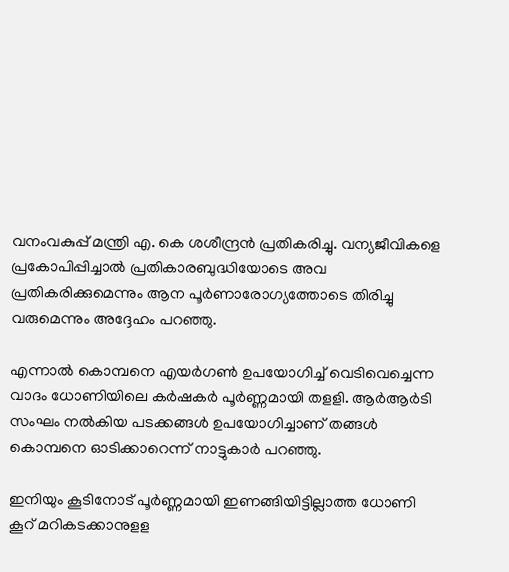വനംവകുപ്പ് മന്ത്രി എ. കെ ശശീന്ദ്രന്‍ പ്രതികരിച്ചു. വന്യജീവികളെ പ്രകോപിപ്പിച്ചാല്‍ പ്രതികാരബുദ്ധിയോടെ അവ പ്രതികരിക്കുമെന്നും ആന പൂര്‍ണാരോഗ്യത്തോടെ തിരിച്ചു വരുമെന്നും അദ്ദേഹം പറഞ്ഞു.

എന്നാല്‍ കൊമ്പനെ എയര്‍ഗണ്‍ ഉപയോഗിച്ച് വെടിവെച്ചെന്ന വാദം ധോണിയിലെ കര്‍ഷകര്‍ പൂര്‍ണ്ണമായി തളളി. ആര്‍ആര്‍ടി സംഘം നല്‍കിയ പടക്കങ്ങള്‍ ഉപയോഗിച്ചാണ് തങ്ങള്‍ കൊമ്പനെ ഓടിക്കാറെന്ന് നാട്ടുകാര്‍ പറഞ്ഞു.

ഇനിയും കൂടിനോട് പൂര്‍ണ്ണമായി ഇണങ്ങിയിട്ടില്ലാത്ത ധോണി കൂറ് മറികടക്കാനുളള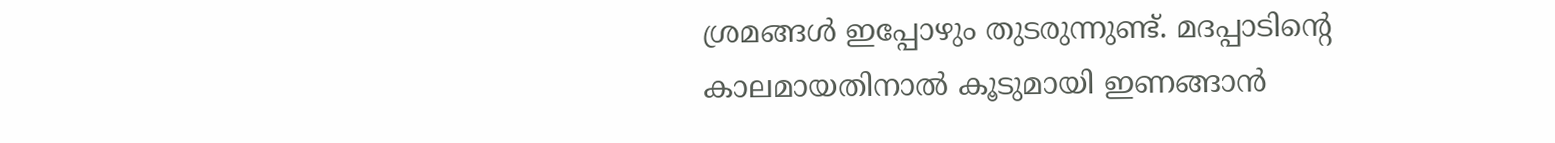ശ്രമങ്ങള്‍ ഇപ്പോഴും തുടരുന്നുണ്ട്. മദപ്പാടിന്റെ കാലമായതിനാല്‍ കൂടുമായി ഇണങ്ങാന്‍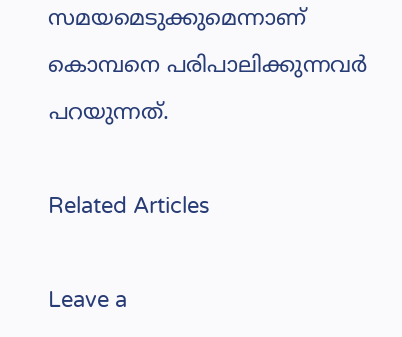സമയമെടുക്കുമെന്നാണ് കൊമ്പനെ പരിപാലിക്കുന്നവര്‍ പറയുന്നത്.

Related Articles

Leave a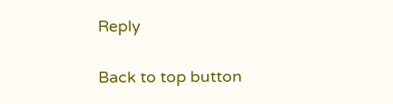Reply

Back to top button